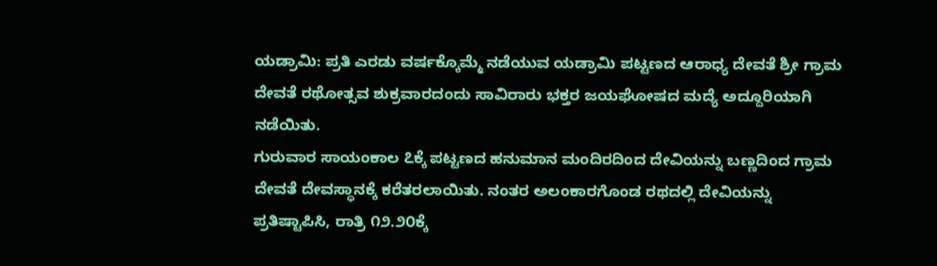ಯಡ್ರಾಮಿ: ಪ್ರತಿ ಎರಡು ವರ್ಷಕ್ಕೊಮ್ಮೆ ನಡೆಯುವ ಯಡ್ರಾಮಿ ಪಟ್ಟಣದ ಆರಾಧ್ಯ ದೇವತೆ ಶ್ರೀ ಗ್ರಾಮ ದೇವತೆ ರಥೋತ್ಸವ ಶುಕ್ರವಾರದಂದು ಸಾವಿರಾರು ಭಕ್ತರ ಜಯಘೋಷದ ಮದ್ಯೆ ಅದ್ದೂರಿಯಾಗಿ ನಡೆಯಿತು.
ಗುರುವಾರ ಸಾಯಂಕಾಲ ೭ಕ್ಕೆ ಪಟ್ಟಣದ ಹನುಮಾನ ಮಂದಿರದಿಂದ ದೇವಿಯನ್ನು ಬಣ್ಣದಿಂದ ಗ್ರಾಮ ದೇವತೆ ದೇವಸ್ಥಾನಕ್ಕೆ ಕರೆತರಲಾಯಿತು. ನಂತರ ಅಲಂಕಾರಗೊಂಡ ರಥದಲ್ಲಿ ದೇವಿಯನ್ನು ಪ್ರತಿಷ್ಟಾಪಿಸಿ, ರಾತ್ರಿ ೧೨.೨೦ಕ್ಕೆ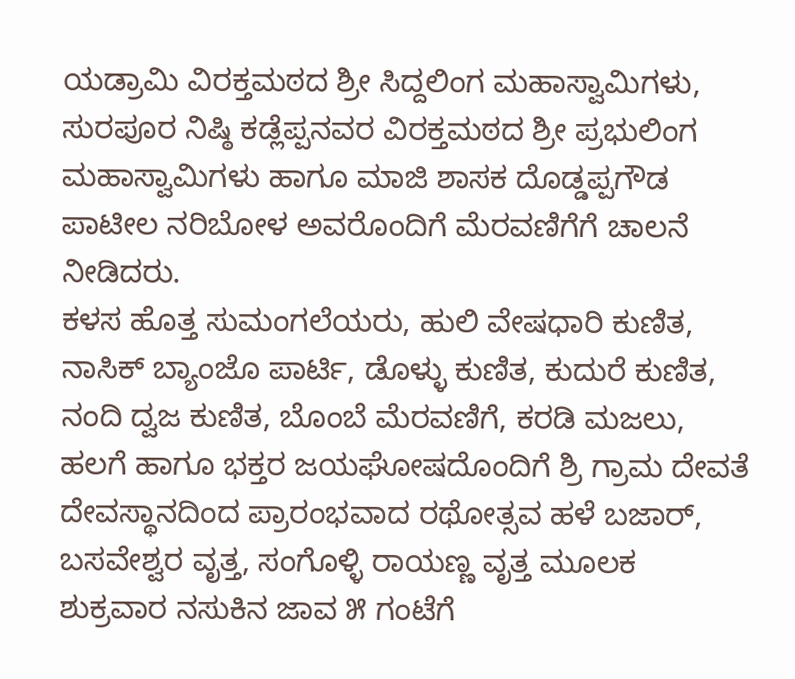ಯಡ್ರಾಮಿ ವಿರಕ್ತಮಠದ ಶ್ರೀ ಸಿದ್ದಲಿಂಗ ಮಹಾಸ್ವಾಮಿಗಳು, ಸುರಪೂರ ನಿಷ್ಠಿ ಕಡ್ಲೆಪ್ಪನವರ ವಿರಕ್ತಮಠದ ಶ್ರೀ ಪ್ರಭುಲಿಂಗ ಮಹಾಸ್ವಾಮಿಗಳು ಹಾಗೂ ಮಾಜಿ ಶಾಸಕ ದೊಡ್ಡಪ್ಪಗೌಡ ಪಾಟೀಲ ನರಿಬೋಳ ಅವರೊಂದಿಗೆ ಮೆರವಣಿಗೆಗೆ ಚಾಲನೆ ನೀಡಿದರು.
ಕಳಸ ಹೊತ್ತ ಸುಮಂಗಲೆಯರು, ಹುಲಿ ವೇಷಧಾರಿ ಕುಣಿತ, ನಾಸಿಕ್ ಬ್ಯಾಂಜೊ ಪಾರ್ಟಿ, ಡೊಳ್ಳು ಕುಣಿತ, ಕುದುರೆ ಕುಣಿತ, ನಂದಿ ದ್ವಜ ಕುಣಿತ, ಬೊಂಬೆ ಮೆರವಣಿಗೆ, ಕರಡಿ ಮಜಲು, ಹಲಗೆ ಹಾಗೂ ಭಕ್ತರ ಜಯಘೋಷದೊಂದಿಗೆ ಶ್ರಿ ಗ್ರಾಮ ದೇವತೆ ದೇವಸ್ಥಾನದಿಂದ ಪ್ರಾರಂಭವಾದ ರಥೋತ್ಸವ ಹಳೆ ಬಜಾರ್, ಬಸವೇಶ್ವರ ವೃತ್ತ, ಸಂಗೊಳ್ಳಿ ರಾಯಣ್ಣ ವೃತ್ತ ಮೂಲಕ ಶುಕ್ರವಾರ ನಸುಕಿನ ಜಾವ ೫ ಗಂಟೆಗೆ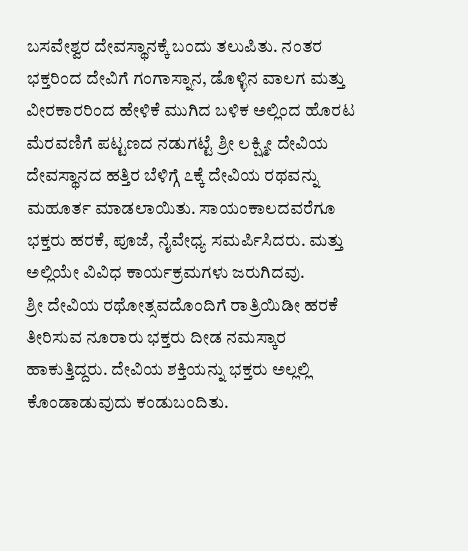ಬಸವೇಶ್ವರ ದೇವಸ್ಥಾನಕ್ಕೆ ಬಂದು ತಲುಪಿತು. ನಂತರ ಭಕ್ತರಿಂದ ದೇವಿಗೆ ಗಂಗಾಸ್ನಾನ, ಡೊಳ್ಳಿನ ವಾಲಗ ಮತ್ತು ವೀರಕಾರರಿಂದ ಹೇಳಿಕೆ ಮುಗಿದ ಬಳಿಕ ಅಲ್ಲಿಂದ ಹೊರಟ ಮೆರವಣಿಗೆ ಪಟ್ಟಣದ ನಡುಗಟ್ಟೆ ಶ್ರೀ ಲಕ್ಷ್ಮೀ ದೇವಿಯ ದೇವಸ್ಥಾನದ ಹತ್ತಿರ ಬೆಳಿಗ್ಗೆ ೭ಕ್ಕೆ ದೇವಿಯ ರಥವನ್ನು ಮಹೂರ್ತ ಮಾಡಲಾಯಿತು. ಸಾಯಂಕಾಲದವರೆಗೂ ಭಕ್ತರು ಹರಕೆ, ಪೂಜೆ, ನೈವೇಧ್ಯ ಸಮರ್ಪಿಸಿದರು. ಮತ್ತು ಅಲ್ಲಿಯೇ ವಿವಿಧ ಕಾರ್ಯಕ್ರಮಗಳು ಜರುಗಿದವು.
ಶ್ರೀ ದೇವಿಯ ರಥೋತ್ಸವದೊಂದಿಗೆ ರಾತ್ರಿಯಿಡೀ ಹರಕೆ ತೀರಿಸುವ ನೂರಾರು ಭಕ್ತರು ದೀಡ ನಮಸ್ಕಾರ ಹಾಕುತ್ತಿದ್ದರು. ದೇವಿಯ ಶಕ್ತಿಯನ್ನು ಭಕ್ತರು ಅಲ್ಲಲ್ಲಿ ಕೊಂಡಾಡುವುದು ಕಂಡುಬಂದಿತು.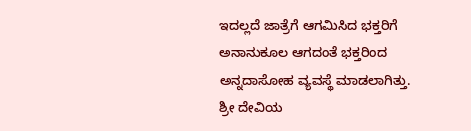ಇದಲ್ಲದೆ ಜಾತ್ರೆಗೆ ಆಗಮಿಸಿದ ಭಕ್ತರಿಗೆ ಅನಾನುಕೂಲ ಆಗದಂತೆ ಭಕ್ತರಿಂದ ಅನ್ನದಾಸೋಹ ವ್ಯವಸ್ಥೆ ಮಾಡಲಾಗಿತ್ತು. ಶ್ರೀ ದೇವಿಯ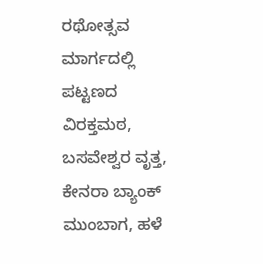ರಥೋತ್ಸವ ಮಾರ್ಗದಲ್ಲಿ ಪಟ್ಟಣದ ವಿರಕ್ತಮಠ, ಬಸವೇಶ್ವರ ವೃತ್ತ, ಕೇನರಾ ಬ್ಯಾಂಕ್ ಮುಂಬಾಗ, ಹಳೆ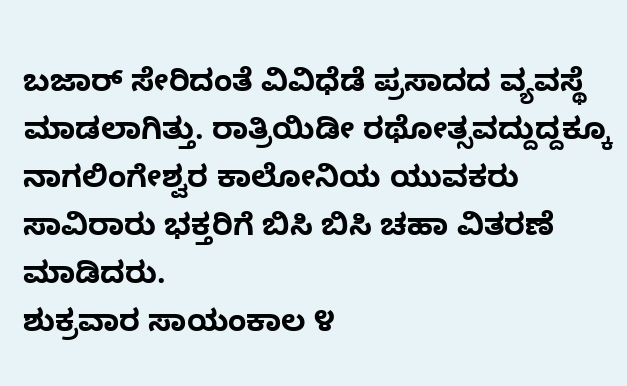ಬಜಾರ್ ಸೇರಿದಂತೆ ವಿವಿಧೆಡೆ ಪ್ರಸಾದದ ವ್ಯವಸ್ಥೆ ಮಾಡಲಾಗಿತ್ತು. ರಾತ್ರಿಯಿಡೀ ರಥೋತ್ಸವದ್ದುದ್ದಕ್ಕೂ ನಾಗಲಿಂಗೇಶ್ವರ ಕಾಲೋನಿಯ ಯುವಕರು ಸಾವಿರಾರು ಭಕ್ತರಿಗೆ ಬಿಸಿ ಬಿಸಿ ಚಹಾ ವಿತರಣೆ ಮಾಡಿದರು.
ಶುಕ್ರವಾರ ಸಾಯಂಕಾಲ ೪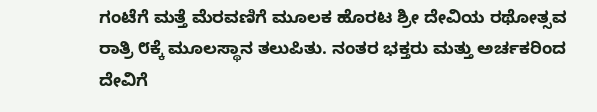ಗಂಟೆಗೆ ಮತ್ತೆ ಮೆರವಣಿಗೆ ಮೂಲಕ ಹೊರಟ ಶ್ರೀ ದೇವಿಯ ರಥೋತ್ಸವ ರಾತ್ರಿ ೮ಕ್ಕೆ ಮೂಲಸ್ಥಾನ ತಲುಪಿತು. ನಂತರ ಭಕ್ತರು ಮತ್ತು ಅರ್ಚಕರಿಂದ ದೇವಿಗೆ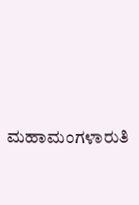ಮಹಾಮಂಗಳಾರುತಿ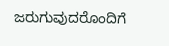ಜರುಗುವುದರೊಂದಿಗೆ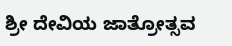ಶ್ರೀ ದೇವಿಯ ಜಾತ್ರೋತ್ಸವ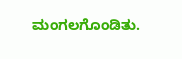ಮಂಗಲಗೊಂಡಿತು.